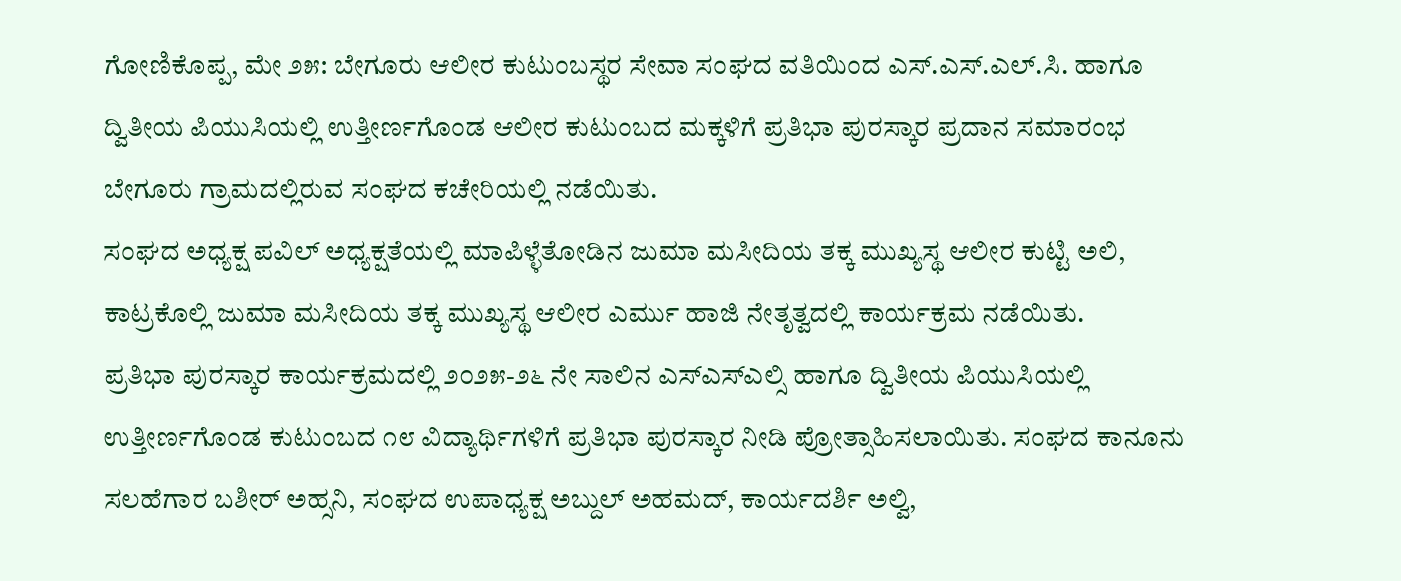ಗೋಣಿಕೊಪ್ಪ, ಮೇ ೨೫: ಬೇಗೂರು ಆಲೀರ ಕುಟುಂಬಸ್ಥರ ಸೇವಾ ಸಂಘದ ವತಿಯಿಂದ ಎಸ್.ಎಸ್.ಎಲ್.ಸಿ. ಹಾಗೂ ದ್ವಿತೀಯ ಪಿಯುಸಿಯಲ್ಲಿ ಉತ್ತೀರ್ಣಗೊಂಡ ಆಲೀರ ಕುಟುಂಬದ ಮಕ್ಕಳಿಗೆ ಪ್ರತಿಭಾ ಪುರಸ್ಕಾರ ಪ್ರದಾನ ಸಮಾರಂಭ ಬೇಗೂರು ಗ್ರಾಮದಲ್ಲಿರುವ ಸಂಘದ ಕಚೇರಿಯಲ್ಲಿ ನಡೆಯಿತು.
ಸಂಘದ ಅಧ್ಯಕ್ಷ ಪವಿಲ್ ಅಧ್ಯಕ್ಷತೆಯಲ್ಲಿ ಮಾಪಿಳ್ಳೆತೋಡಿನ ಜುಮಾ ಮಸೀದಿಯ ತಕ್ಕ ಮುಖ್ಯಸ್ಥ ಆಲೀರ ಕುಟ್ಟಿ ಅಲಿ, ಕಾಟ್ರಕೊಲ್ಲಿ ಜುಮಾ ಮಸೀದಿಯ ತಕ್ಕ ಮುಖ್ಯಸ್ಥ ಆಲೀರ ಎರ್ಮು ಹಾಜಿ ನೇತೃತ್ವದಲ್ಲಿ ಕಾರ್ಯಕ್ರಮ ನಡೆಯಿತು.
ಪ್ರತಿಭಾ ಪುರಸ್ಕಾರ ಕಾರ್ಯಕ್ರಮದಲ್ಲಿ ೨೦೨೫-೨೬ ನೇ ಸಾಲಿನ ಎಸ್ಎಸ್ಎಲ್ಸಿ ಹಾಗೂ ದ್ವಿತೀಯ ಪಿಯುಸಿಯಲ್ಲಿ ಉತ್ತೀರ್ಣಗೊಂಡ ಕುಟುಂಬದ ೧೮ ವಿದ್ಯಾರ್ಥಿಗಳಿಗೆ ಪ್ರತಿಭಾ ಪುರಸ್ಕಾರ ನೀಡಿ ಪ್ರೋತ್ಸಾಹಿಸಲಾಯಿತು. ಸಂಘದ ಕಾನೂನು ಸಲಹೆಗಾರ ಬಶೀರ್ ಅಹ್ಸನಿ, ಸಂಘದ ಉಪಾಧ್ಯಕ್ಷ ಅಬ್ದುಲ್ ಅಹಮದ್, ಕಾರ್ಯದರ್ಶಿ ಅಲ್ವಿ,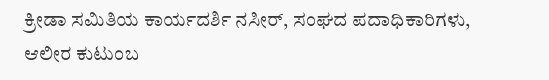ಕ್ರೀಡಾ ಸಮಿತಿಯ ಕಾರ್ಯದರ್ಶಿ ನಸೀರ್, ಸಂಘದ ಪದಾಧಿಕಾರಿಗಳು, ಆಲೀರ ಕುಟುಂಬ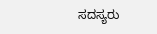ಸದಸ್ಯರು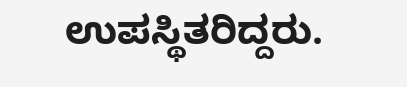ಉಪಸ್ಥಿತರಿದ್ದರು.